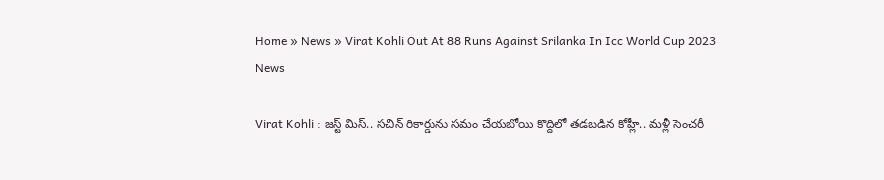Home » News » Virat Kohli Out At 88 Runs Against Srilanka In Icc World Cup 2023
News

Virat Kohli : జస్ట్ మిస్.. సచిన్ రికార్డును సమం చేయబోయి కొద్దిలో తడబడిన కోహ్లీ.. మళ్లీ సెంచరీ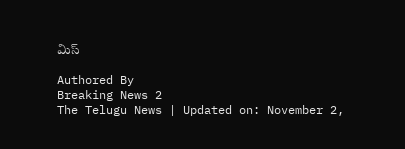మిస్

Authored By
Breaking News 2
The Telugu News | Updated on: November 2,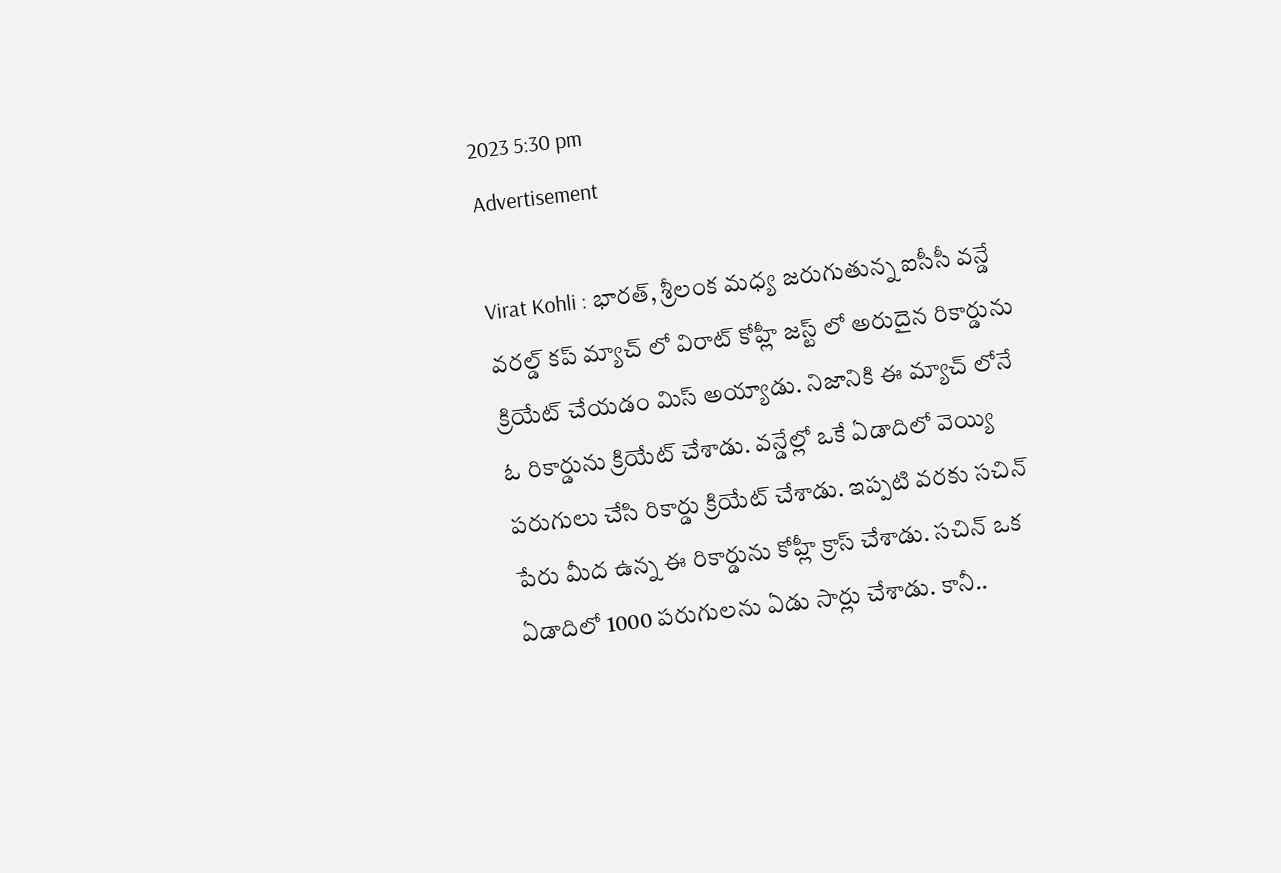2023 5:30 pm
Advertisement

Virat Kohli : భారత్, శ్రీలంక మధ్య జరుగుతున్న ఐసీసీ వన్డే వరల్డ్ కప్ మ్యాచ్ లో విరాట్ కోహ్లీ జస్ట్ లో అరుదైన రికార్డును క్రియేట్ చేయడం మిస్ అయ్యాడు. నిజానికి ఈ మ్యాచ్ లోనే ఓ రికార్డును క్రియేట్ చేశాడు. వన్డేల్లో ఒకే ఏడాదిలో వెయ్యి పరుగులు చేసి రికార్డు క్రియేట్ చేశాడు. ఇప్పటి వరకు సచిన్ పేరు మీద ఉన్న ఈ రికార్డును కోహ్లీ క్రాస్ చేశాడు. సచిన్ ఒక ఏడాదిలో 1000 పరుగులను ఏడు సార్లు చేశాడు. కానీ..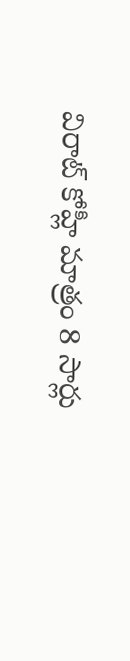విరాట్ కోహ్లీ మాత్రం 8 సార్లు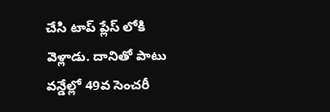చేసి టాప్ ప్లేస్ లోకి వెళ్లాడు. దానితో పాటు వన్డేల్లో 49వ సెంచరీ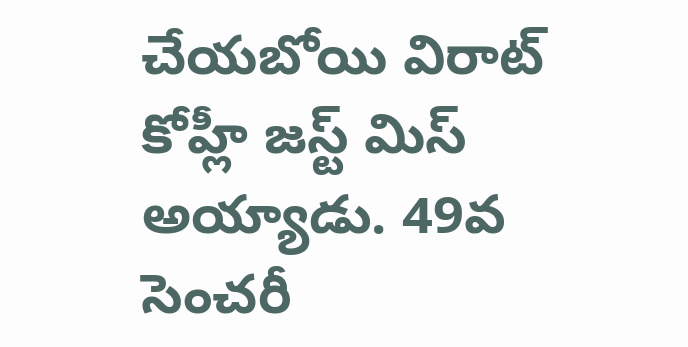చేయబోయి విరాట్ కోహ్లీ జస్ట్ మిస్ అయ్యాడు. 49వ సెంచరీ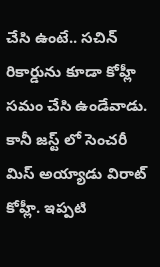చేసి ఉంటే.. సచిన్ రికార్డును కూడా కోహ్లీ సమం చేసి ఉండేవాడు. కానీ జస్ట్ లో సెంచరీ మిస్ అయ్యాడు విరాట్ కోహ్లీ. ఇప్పటి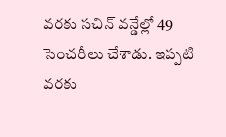వరకు సచిన్ వన్డేల్లో 49 సెంచరీలు చేశాడు. ఇప్పటి వరకు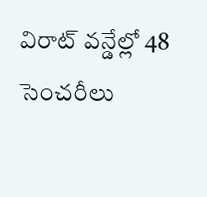విరాట్ వన్డేల్లో 48 సెంచరీలు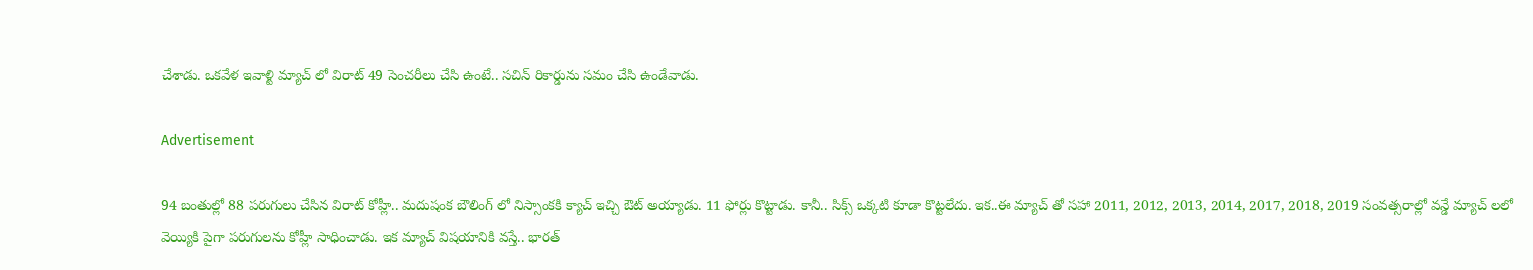చేశాడు. ఒకవేళ ఇవాళ్టి మ్యాచ్ లో విరాట్ 49 సెంచరీలు చేసి ఉంటే.. సచిన్ రికార్డును సమం చేసి ఉండేవాడు.

Advertisement

94 బంతుల్లో 88 పరుగులు చేసిన విరాట్ కోహ్లీ.. మదుషంక బౌలింగ్ లో నిస్సాంకకి క్యాచ్ ఇచ్చి ఔట్ అయ్యాడు. 11 ఫోర్లు కొట్టాడు. కానీ.. సిక్స్ ఒక్కటి కూడా కొట్టలేదు. ఇక..ఈ మ్యాచ్ తో సహా 2011, 2012, 2013, 2014, 2017, 2018, 2019 సంవత్సరాల్లో వన్డే మ్యాచ్ లలో వెయ్యికి పైగా పరుగులను కోహ్లీ సాధించాడు. ఇక మ్యాచ్ విషయానికి వస్తే.. భారత్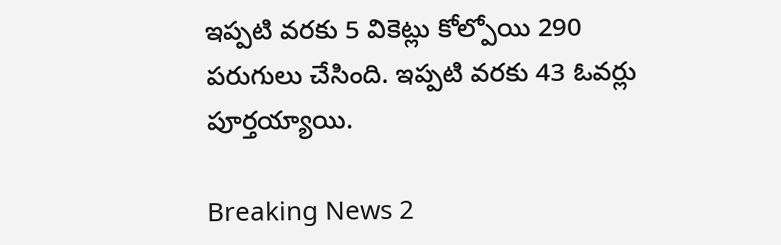ఇప్పటి వరకు 5 వికెట్లు కోల్పోయి 290 పరుగులు చేసింది. ఇప్పటి వరకు 43 ఓవర్లు పూర్తయ్యాయి.

Breaking News 2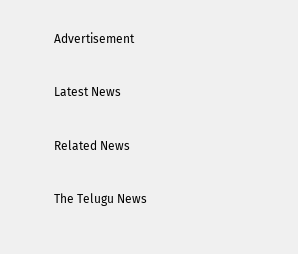Advertisement

Latest News

Related News

The Telugu News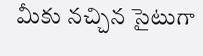మీకు నచ్చిన సైటుగా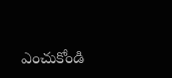ఎంచుకోండి